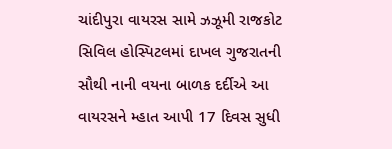ચાંદીપુરા વાયરસ સામે ઝઝૂમી રાજકોટ સિવિલ હોસ્પિટલમાં દાખલ ગુજરાતની સૌથી નાની વયના બાળક દર્દીએ આ વાયરસને મ્હાત આપી 17 દિવસ સુધી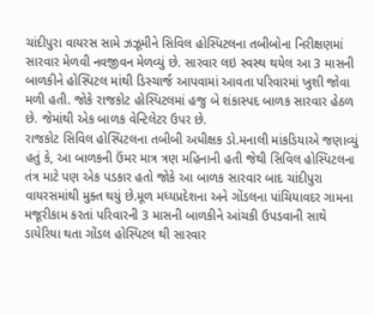ચાંદીપુરા વાયરસ સામે ઝઝૂમીને સિવિલ હોસ્પિટલના તબીબોના નિરીક્ષણમાં સારવાર મેળવી નવજીવન મેળવ્યું છે. સારવાર લઇ સ્વસ્થ થયેલ આ 3 માસની બાળકીને હોસ્પિટલ માંથી ડિસ્ચાર્જ આપવામાં આવતા પરિવારમાં ખુશી જોવા મળી હતી. જોકે રાજકોટ હોસ્પિટલમાં હજુ બે શંકાસ્પદ બાળક સારવાર હેઠળ છે. જેમાંથી એક બાળક વેન્ટિલેટર ઉપર છે.
રાજકોટ સિવિલ હોસ્પિટલના તબીબી અધીક્ષક ડો.મનાલી માંકડિયાએ જણાવ્યું હતું કે, આ બાળકની ઉંમર માત્ર ત્રણ મહિનાની હતી જેથી સિવિલ હોસ્પિટલના તંત્ર માટે પણ એક પડકાર હતો જોકે આ બાળક સારવાર બાદ ચાંદીપુરા વાયરસમાંથી મુક્ત થયું છે.મૂળ મધ્યપ્રદેશના અને ગોંડલના પાંચિયાવદર ગામના મજૂરીકામ કરતાં પરિવારની 3 માસની બાળકીને આંચકી ઉપડવાની સાથે ડાયેરિયા થતા ગોંડલ હોસ્પિટલ થી સારવાર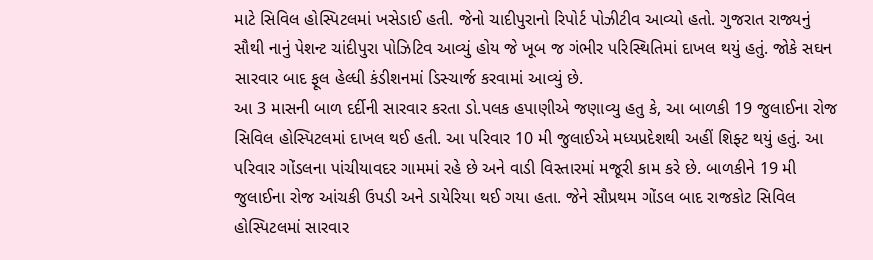માટે સિવિલ હોસ્પિટલમાં ખસેડાઈ હતી. જેનો ચાદીપુરાનો રિપોર્ટ પોઝીટીવ આવ્યો હતો. ગુજરાત રાજ્યનું સૌથી નાનું પેશન્ટ ચાંદીપુરા પોઝિટિવ આવ્યું હોય જે ખૂબ જ ગંભીર પરિસ્થિતિમાં દાખલ થયું હતું. જોકે સઘન સારવાર બાદ ફૂલ હેલ્ધી કંડીશનમાં ડિસ્ચાર્જ કરવામાં આવ્યું છે.
આ 3 માસની બાળ દર્દીની સારવાર કરતા ડો.પલક હપાણીએ જણાવ્યુ હતુ કે, આ બાળકી 19 જુલાઈના રોજ સિવિલ હોસ્પિટલમાં દાખલ થઈ હતી. આ પરિવાર 10 મી જુલાઈએ મધ્યપ્રદેશથી અહીં શિફ્ટ થયું હતું. આ પરિવાર ગોંડલના પાંચીયાવદર ગામમાં રહે છે અને વાડી વિસ્તારમાં મજૂરી કામ કરે છે. બાળકીને 19 મી જુલાઈના રોજ આંચકી ઉપડી અને ડાયેરિયા થઈ ગયા હતા. જેને સૌપ્રથમ ગોંડલ બાદ રાજકોટ સિવિલ હોસ્પિટલમાં સારવાર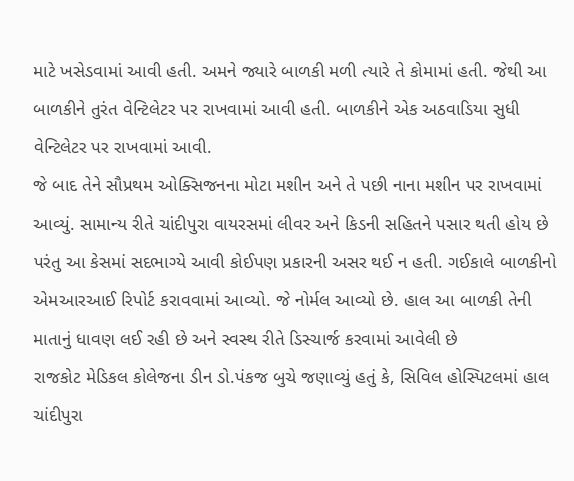માટે ખસેડવામાં આવી હતી. અમને જ્યારે બાળકી મળી ત્યારે તે કોમામાં હતી. જેથી આ બાળકીને તુરંત વેન્ટિલેટર પર રાખવામાં આવી હતી. બાળકીને એક અઠવાડિયા સુધી વેન્ટિલેટર પર રાખવામાં આવી.
જે બાદ તેને સૌપ્રથમ ઓક્સિજનના મોટા મશીન અને તે પછી નાના મશીન પર રાખવામાં આવ્યું. સામાન્ય રીતે ચાંદીપુરા વાયરસમાં લીવર અને કિડની સહિતને પસાર થતી હોય છે પરંતુ આ કેસમાં સદભાગ્યે આવી કોઈપણ પ્રકારની અસર થઈ ન હતી. ગઈકાલે બાળકીનો એમઆરઆઈ રિપોર્ટ કરાવવામાં આવ્યો. જે નોર્મલ આવ્યો છે. હાલ આ બાળકી તેની માતાનું ધાવણ લઈ રહી છે અને સ્વસ્થ રીતે ડિસ્ચાર્જ કરવામાં આવેલી છે
રાજકોટ મેડિકલ કોલેજના ડીન ડો.પંકજ બુચે જણાવ્યું હતું કે, સિવિલ હોસ્પિટલમાં હાલ ચાંદીપુરા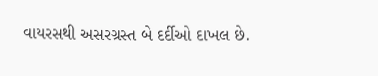વાયરસથી અસરગ્રસ્ત બે દર્દીઓ દાખલ છે.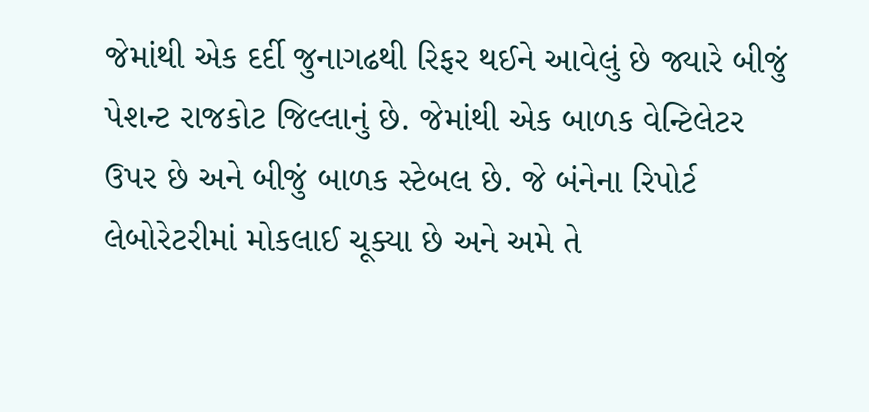જેમાંથી એક દર્દી જુનાગઢથી રિફર થઈને આવેલું છે જ્યારે બીજું પેશન્ટ રાજકોટ જિલ્લાનું છે. જેમાંથી એક બાળક વેન્ટિલેટર ઉપર છે અને બીજું બાળક સ્ટેબલ છે. જે બંનેના રિપોર્ટ લેબોરેટરીમાં મોકલાઈ ચૂક્યા છે અને અમે તે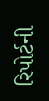રિપોર્ટની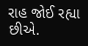રાહ જોઈ રહ્યા છીએ.